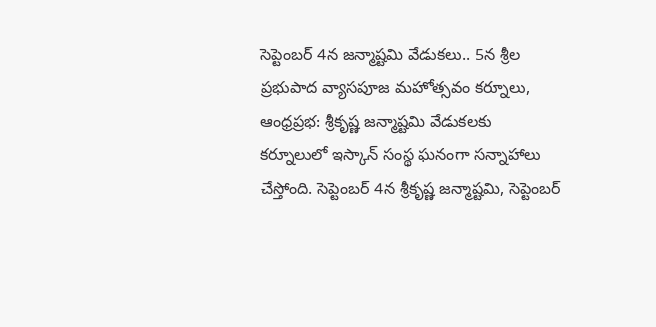సెప్టెంబర్ 4న జన్మాష్టమి వేడుకలు.. 5న శ్రీల ప్రభుపాద వ్యాసపూజ మహోత్సవం కర్నూలు, ఆంధ్రప్రభ: శ్రీకృష్ణ జన్మాష్టమి వేడుకలకు కర్నూలులో ఇస్కాన్ సంస్థ ఘనంగా సన్నాహాలు చేస్తోంది. సెప్టెంబర్ 4న శ్రీకృష్ణ జన్మాష్టమి, సెప్టెంబర్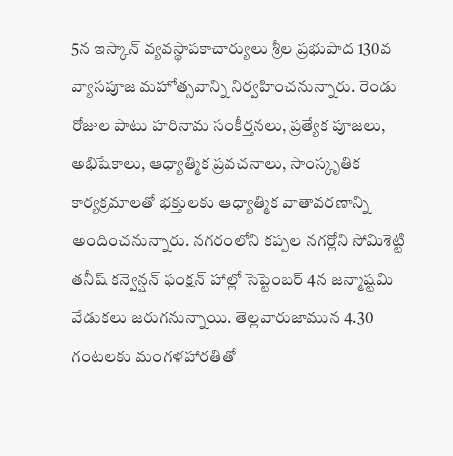5న ఇస్కాన్ వ్యవస్థాపకాచార్యులు శ్రీల ప్రభుపాద 130వ వ్యాసపూజ మహోత్సవాన్ని నిర్వహించనున్నారు. రెండు రోజుల పాటు హరినామ సంకీర్తనలు, ప్రత్యేక పూజలు, అభిషేకాలు, ఆధ్యాత్మిక ప్రవచనాలు, సాంస్కృతిక కార్యక్రమాలతో భక్తులకు ఆధ్యాత్మిక వాతావరణాన్ని అందించనున్నారు. నగరంలోని కప్పల నగర్లోని సోమిశెట్టి తనీష్ కన్వెన్షన్ ఫంక్షన్ హాల్లో సెప్టెంబర్ 4న జన్మాష్టమి వేడుకలు జరుగనున్నాయి. తెల్లవారుజామున 4.30 గంటలకు మంగళహారతితో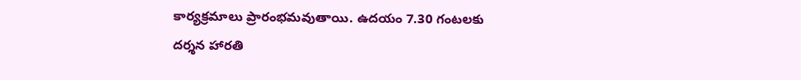కార్యక్రమాలు ప్రారంభమవుతాయి. ఉదయం 7.30 గంటలకు దర్శన హారతి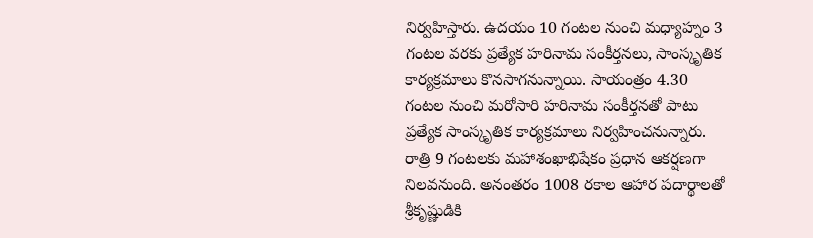నిర్వహిస్తారు. ఉదయం 10 గంటల నుంచి మధ్యాహ్నం 3 గంటల వరకు ప్రత్యేక హరినామ సంకీర్తనలు, సాంస్కృతిక కార్యక్రమాలు కొనసాగనున్నాయి. సాయంత్రం 4.30 గంటల నుంచి మరోసారి హరినామ సంకీర్తనతో పాటు ప్రత్యేక సాంస్కృతిక కార్యక్రమాలు నిర్వహించనున్నారు. రాత్రి 9 గంటలకు మహాశంఖాభిషేకం ప్రధాన ఆకర్షణగా నిలవనుంది. అనంతరం 1008 రకాల ఆహార పదార్థాలతో శ్రీకృష్ణుడికి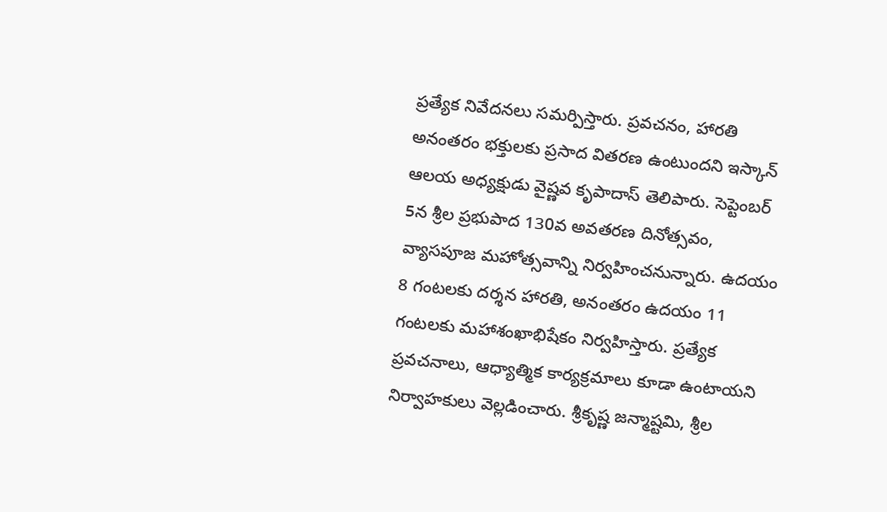ప్రత్యేక నివేదనలు సమర్పిస్తారు. ప్రవచనం, హారతి అనంతరం భక్తులకు ప్రసాద వితరణ ఉంటుందని ఇస్కాన్ ఆలయ అధ్యక్షుడు వైష్ణవ కృపాదాస్ తెలిపారు. సెప్టెంబర్ 5న శ్రీల ప్రభుపాద 130వ అవతరణ దినోత్సవం, వ్యాసపూజ మహోత్సవాన్ని నిర్వహించనున్నారు. ఉదయం 8 గంటలకు దర్శన హారతి, అనంతరం ఉదయం 11 గంటలకు మహాశంఖాభిషేకం నిర్వహిస్తారు. ప్రత్యేక ప్రవచనాలు, ఆధ్యాత్మిక కార్యక్రమాలు కూడా ఉంటాయని నిర్వాహకులు వెల్లడించారు. శ్రీకృష్ణ జన్మాష్టమి, శ్రీల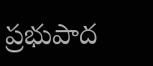ప్రభుపాద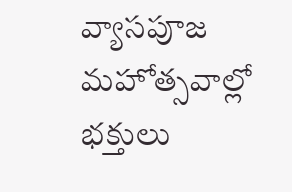వ్యాసపూజ మహోత్సవాల్లో భక్తులు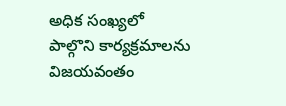అధిక సంఖ్యలో పాల్గొని కార్యక్రమాలను విజయవంతం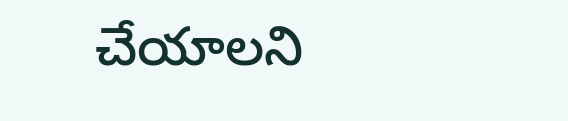చేయాలని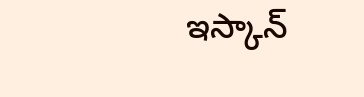ఇస్కాన్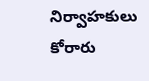నిర్వాహకులు కోరారు